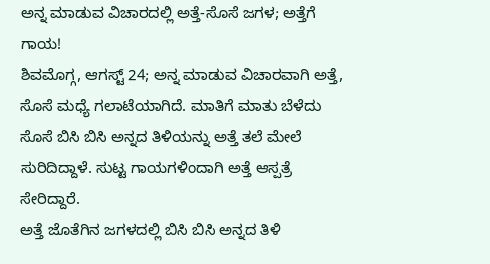ಅನ್ನ ಮಾಡುವ ವಿಚಾರದಲ್ಲಿ ಅತ್ತೆ-ಸೊಸೆ ಜಗಳ; ಅತ್ತೆಗೆ ಗಾಯ!
ಶಿವಮೊಗ್ಗ, ಆಗಸ್ಟ್ 24; ಅನ್ನ ಮಾಡುವ ವಿಚಾರವಾಗಿ ಅತ್ತೆ, ಸೊಸೆ ಮಧ್ಯೆ ಗಲಾಟೆಯಾಗಿದೆ. ಮಾತಿಗೆ ಮಾತು ಬೆಳೆದು ಸೊಸೆ ಬಿಸಿ ಬಿಸಿ ಅನ್ನದ ತಿಳಿಯನ್ನು ಅತ್ತೆ ತಲೆ ಮೇಲೆ ಸುರಿದಿದ್ದಾಳೆ. ಸುಟ್ಟ ಗಾಯಗಳಿಂದಾಗಿ ಅತ್ತೆ ಆಸ್ಪತ್ರೆ ಸೇರಿದ್ದಾರೆ.
ಅತ್ತೆ ಜೊತೆಗಿನ ಜಗಳದಲ್ಲಿ ಬಿಸಿ ಬಿಸಿ ಅನ್ನದ ತಿಳಿ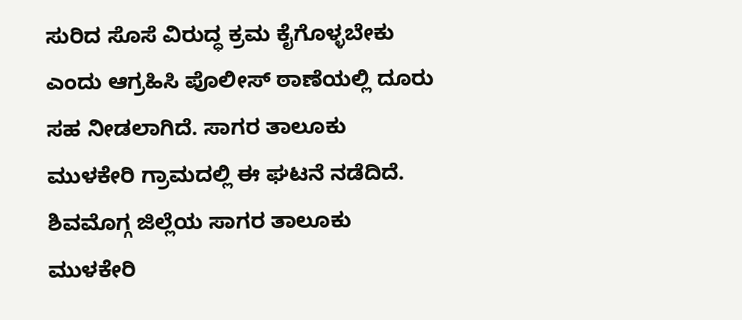ಸುರಿದ ಸೊಸೆ ವಿರುದ್ಧ ಕ್ರಮ ಕೈಗೊಳ್ಳಬೇಕು ಎಂದು ಆಗ್ರಹಿಸಿ ಪೊಲೀಸ್ ಠಾಣೆಯಲ್ಲಿ ದೂರು ಸಹ ನೀಡಲಾಗಿದೆ. ಸಾಗರ ತಾಲೂಕು ಮುಳಕೇರಿ ಗ್ರಾಮದಲ್ಲಿ ಈ ಘಟನೆ ನಡೆದಿದೆ.
ಶಿವಮೊಗ್ಗ ಜಿಲ್ಲೆಯ ಸಾಗರ ತಾಲೂಕು ಮುಳಕೇರಿ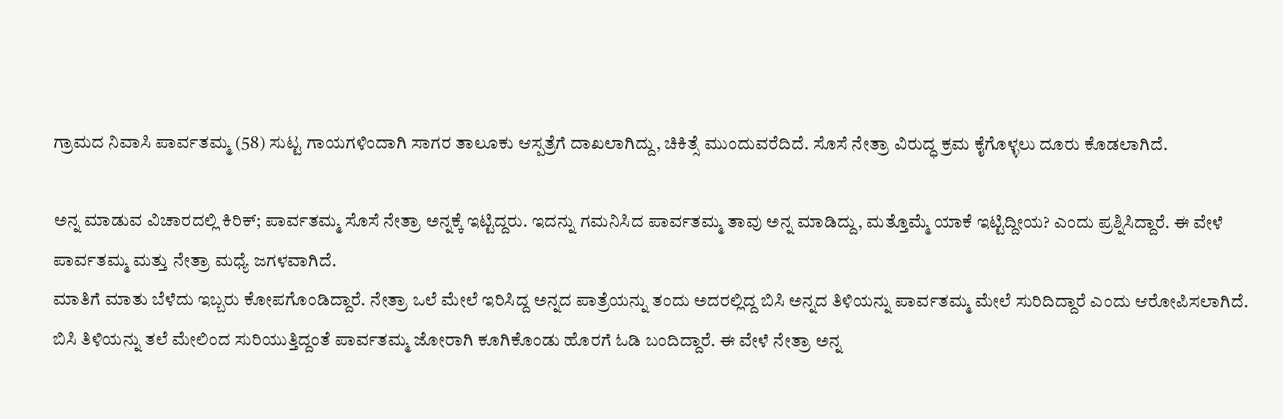ಗ್ರಾಮದ ನಿವಾಸಿ ಪಾರ್ವತಮ್ಮ (58) ಸುಟ್ಟ ಗಾಯಗಳಿಂದಾಗಿ ಸಾಗರ ತಾಲೂಕು ಆಸ್ಪತ್ರೆಗೆ ದಾಖಲಾಗಿದ್ದು, ಚಿಕಿತ್ಸೆ ಮುಂದುವರೆದಿದೆ. ಸೊಸೆ ನೇತ್ರಾ ವಿರುದ್ಧ ಕ್ರಮ ಕೈಗೊಳ್ಳಲು ದೂರು ಕೊಡಲಾಗಿದೆ.

ಅನ್ನ ಮಾಡುವ ವಿಚಾರದಲ್ಲಿ ಕಿರಿಕ್; ಪಾರ್ವತಮ್ಮ ಸೊಸೆ ನೇತ್ರಾ ಅನ್ನಕ್ಕೆ ಇಟ್ಟಿದ್ದರು. ಇದನ್ನು ಗಮನಿಸಿದ ಪಾರ್ವತಮ್ಮ ತಾವು ಅನ್ನ ಮಾಡಿದ್ದು, ಮತ್ತೊಮ್ಮೆ ಯಾಕೆ ಇಟ್ಟಿದ್ದೀಯ? ಎಂದು ಪ್ರಶ್ನಿಸಿದ್ದಾರೆ. ಈ ವೇಳೆ ಪಾರ್ವತಮ್ಮ ಮತ್ತು ನೇತ್ರಾ ಮಧ್ಯೆ ಜಗಳವಾಗಿದೆ.
ಮಾತಿಗೆ ಮಾತು ಬೆಳೆದು ಇಬ್ಬರು ಕೋಪಗೊಂಡಿದ್ದಾರೆ. ನೇತ್ರಾ ಒಲೆ ಮೇಲೆ ಇರಿಸಿದ್ದ ಅನ್ನದ ಪಾತ್ರೆಯನ್ನು ತಂದು ಅದರಲ್ಲಿದ್ದ ಬಿಸಿ ಅನ್ನದ ತಿಳಿಯನ್ನು ಪಾರ್ವತಮ್ಮ ಮೇಲೆ ಸುರಿದಿದ್ದಾರೆ ಎಂದು ಆರೋಪಿಸಲಾಗಿದೆ.
ಬಿಸಿ ತಿಳಿಯನ್ನು ತಲೆ ಮೇಲಿಂದ ಸುರಿಯುತ್ತಿದ್ದಂತೆ ಪಾರ್ವತಮ್ಮ ಜೋರಾಗಿ ಕೂಗಿಕೊಂಡು ಹೊರಗೆ ಓಡಿ ಬಂದಿದ್ದಾರೆ. ಈ ವೇಳೆ ನೇತ್ರಾ ಅನ್ನ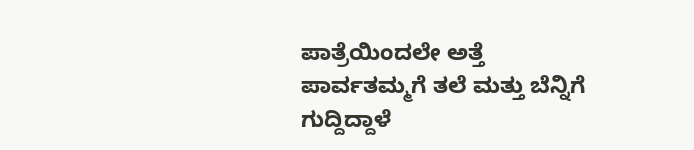ಪಾತ್ರೆಯಿಂದಲೇ ಅತ್ತೆ ಪಾರ್ವತಮ್ಮಗೆ ತಲೆ ಮತ್ತು ಬೆನ್ನಿಗೆ ಗುದ್ದಿದ್ದಾಳೆ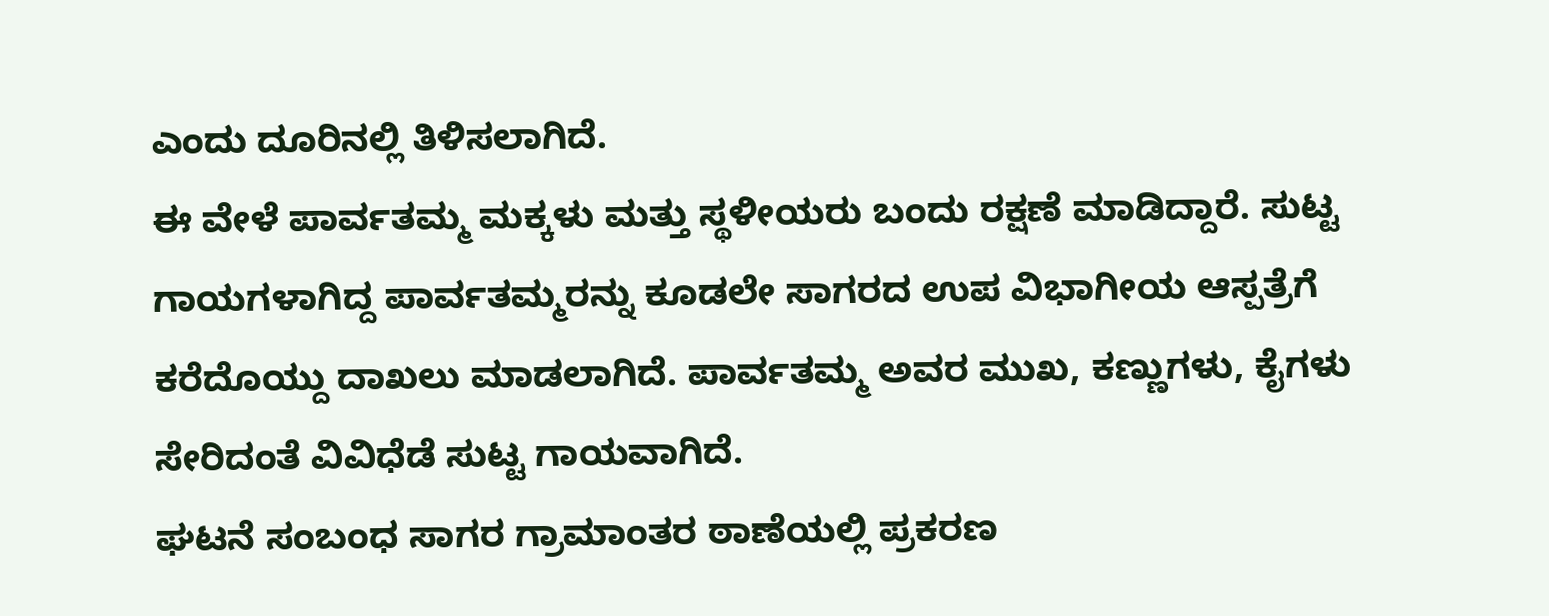ಎಂದು ದೂರಿನಲ್ಲಿ ತಿಳಿಸಲಾಗಿದೆ.
ಈ ವೇಳೆ ಪಾರ್ವತಮ್ಮ ಮಕ್ಕಳು ಮತ್ತು ಸ್ಥಳೀಯರು ಬಂದು ರಕ್ಷಣೆ ಮಾಡಿದ್ದಾರೆ. ಸುಟ್ಟ ಗಾಯಗಳಾಗಿದ್ದ ಪಾರ್ವತಮ್ಮರನ್ನು ಕೂಡಲೇ ಸಾಗರದ ಉಪ ವಿಭಾಗೀಯ ಆಸ್ಪತ್ರೆಗೆ ಕರೆದೊಯ್ದು ದಾಖಲು ಮಾಡಲಾಗಿದೆ. ಪಾರ್ವತಮ್ಮ ಅವರ ಮುಖ, ಕಣ್ಣುಗಳು, ಕೈಗಳು ಸೇರಿದಂತೆ ವಿವಿಧೆಡೆ ಸುಟ್ಟ ಗಾಯವಾಗಿದೆ.
ಘಟನೆ ಸಂಬಂಧ ಸಾಗರ ಗ್ರಾಮಾಂತರ ಠಾಣೆಯಲ್ಲಿ ಪ್ರಕರಣ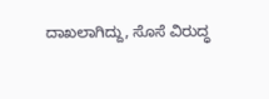ದಾಖಲಾಗಿದ್ದು, ಸೊಸೆ ವಿರುದ್ಧ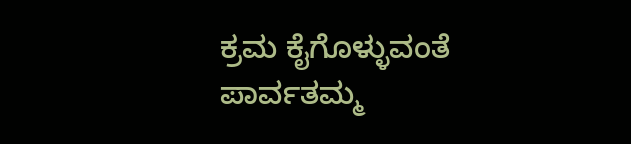ಕ್ರಮ ಕೈಗೊಳ್ಳುವಂತೆ ಪಾರ್ವತಮ್ಮ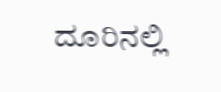ದೂರಿನಲ್ಲಿ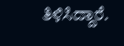ತಿಳಿಸಿದ್ದಾರೆ.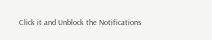Click it and Unblock the Notifications